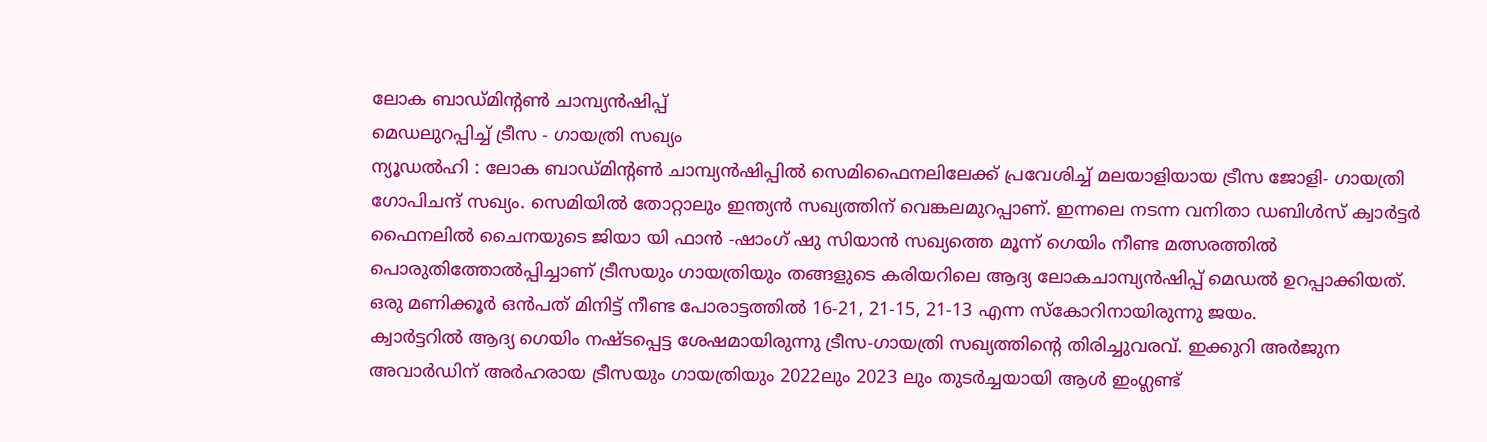ലോക ബാഡ്മിന്റൺ ചാമ്പ്യൻഷിപ്പ്
മെഡലുറപ്പിച്ച് ട്രീസ - ഗായത്രി സഖ്യം
ന്യൂഡൽഹി : ലോക ബാഡ്മിന്റൺ ചാമ്പ്യൻഷിപ്പിൽ സെമിഫൈനലിലേക്ക് പ്രവേശിച്ച് മലയാളിയായ ട്രീസ ജോളി- ഗായത്രി ഗോപിചന്ദ് സഖ്യം. സെമിയിൽ തോറ്റാലും ഇന്ത്യൻ സഖ്യത്തിന് വെങ്കലമുറപ്പാണ്. ഇന്നലെ നടന്ന വനിതാ ഡബിൾസ് ക്വാർട്ടർ ഫൈനലിൽ ചൈനയുടെ ജിയാ യി ഫാൻ -ഷാംഗ് ഷു സിയാൻ സഖ്യത്തെ മൂന്ന് ഗെയിം നീണ്ട മത്സരത്തിൽ പൊരുതിത്തോൽപ്പിച്ചാണ് ട്രീസയും ഗായത്രിയും തങ്ങളുടെ കരിയറിലെ ആദ്യ ലോകചാമ്പ്യൻഷിപ്പ് മെഡൽ ഉറപ്പാക്കിയത്. ഒരു മണിക്കൂർ ഒൻപത് മിനിട്ട് നീണ്ട പോരാട്ടത്തിൽ 16-21, 21-15, 21-13 എന്ന സ്കോറിനായിരുന്നു ജയം.
ക്വാർട്ടറിൽ ആദ്യ ഗെയിം നഷ്ടപ്പെട്ട ശേഷമായിരുന്നു ട്രീസ-ഗായത്രി സഖ്യത്തിന്റെ തിരിച്ചുവരവ്. ഇക്കുറി അർജുന അവാർഡിന് അർഹരായ ട്രീസയും ഗായത്രിയും 2022ലും 2023 ലും തുടർച്ചയായി ആൾ ഇംഗ്ലണ്ട്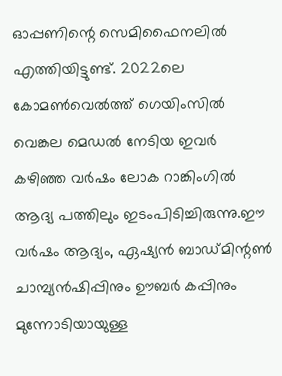ഓപ്പണിന്റെ സെമിഫൈനലിൽ എത്തിയിട്ടുണ്ട്. 2022ലെ കോമൺവെൽത്ത് ഗെയിംസിൽ വെങ്കല മെഡൽ നേടിയ ഇവർ കഴിഞ്ഞ വർഷം ലോക റാങ്കിംഗിൽ ആദ്യ പത്തിലും ഇടംപിടിച്ചിരുന്നു.ഈ വർഷം ആദ്യം, ഏഷ്യൻ ബാഡ്മിന്റൺ ചാമ്പ്യൻഷിപ്പിനും ഊബർ കപ്പിനും മുന്നോടിയായുള്ള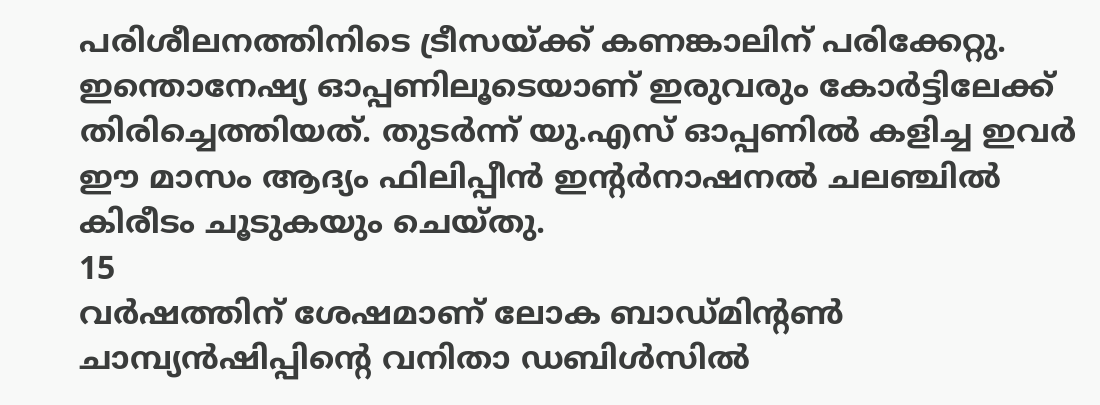പരിശീലനത്തിനിടെ ട്രീസയ്ക്ക് കണങ്കാലിന് പരിക്കേറ്റു. ഇന്തൊനേഷ്യ ഓപ്പണിലൂടെയാണ് ഇരുവരും കോർട്ടിലേക്ക് തിരിച്ചെത്തിയത്. തുടർന്ന് യു.എസ് ഓപ്പണിൽ കളിച്ച ഇവർ ഈ മാസം ആദ്യം ഫിലിപ്പീൻ ഇന്റർനാഷനൽ ചലഞ്ചിൽ കിരീടം ചൂടുകയും ചെയ്തു.
15
വർഷത്തിന് ശേഷമാണ് ലോക ബാഡ്മിന്റൺ ചാമ്പ്യൻഷിപ്പിന്റെ വനിതാ ഡബിൾസിൽ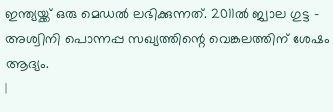ഇന്ത്യയ്ക്ക് ഒരു മെഡൽ ലഭിക്കുന്നത്. 2011ൽ ജ്വാല ഗുട്ട - അശ്വിനി പൊന്നപ്പ സഖ്യത്തിന്റെ വെങ്കലത്തിന് ശേഷം ആദ്യം.
|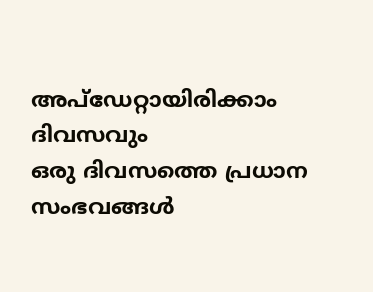അപ്ഡേറ്റായിരിക്കാം ദിവസവും
ഒരു ദിവസത്തെ പ്രധാന സംഭവങ്ങൾ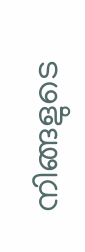നിങ്ങളുടെ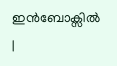ഇൻബോക്സിൽ |